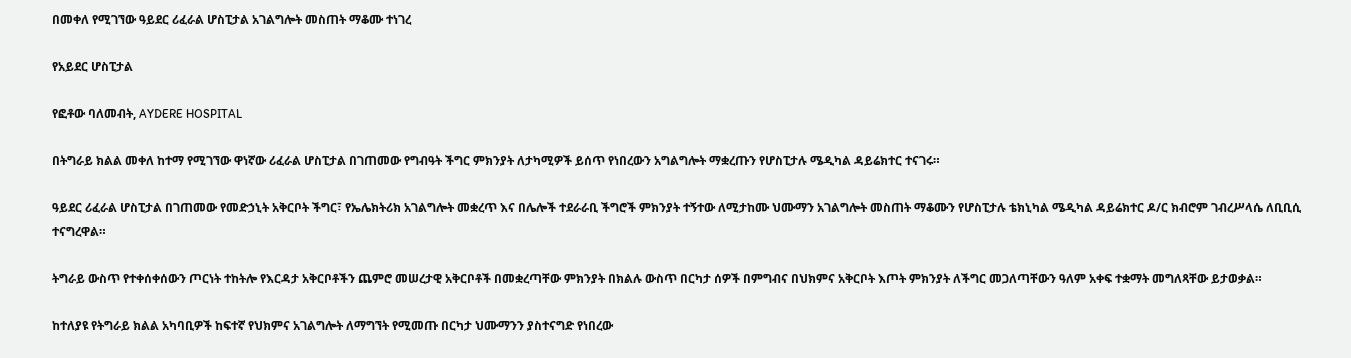በመቀለ የሚገኘው ዓይደር ሪፈራል ሆስፒታል አገልግሎት መስጠት ማቆሙ ተነገረ

የአይደር ሆስፒታል

የፎቶው ባለመብት, AYDERE HOSPITAL

በትግራይ ክልል መቀለ ከተማ የሚገኘው ዋነኛው ሪፈራል ሆስፒታል በገጠመው የግብዓት ችግር ምክንያት ለታካሚዎች ይሰጥ የነበረውን አግልግሎት ማቋረጡን የሆስፒታሉ ሜዲካል ዳይሬክተር ተናገሩ።

ዓይደር ሪፈራል ሆስፒታል በገጠመው የመድኃኒት አቅርቦት ችግር፣ የኤሌክትሪክ አገልግሎት መቋረጥ እና በሌሎች ተደራራቢ ችግሮች ምክንያት ተኝተው ለሚታከሙ ህሙማን አገልግሎት መስጠት ማቆሙን የሆስፒታሉ ቴክኒካል ሜዲካል ዳይሬክተር ዶ/ር ክብሮም ገብረሥላሴ ለቢቢሲ ተናግረዋል።

ትግራይ ውስጥ የተቀሰቀሰውን ጦርነት ተከትሎ የእርዳታ አቅርቦቶችን ጨምሮ መሠረታዊ አቅርቦቶች በመቋረጣቸው ምክንያት በክልሉ ውስጥ በርካታ ሰዎች በምግብና በህክምና አቅርቦት እጦት ምክንያት ለችግር መጋለጣቸውን ዓለም አቀፍ ተቋማት መግለጻቸው ይታወቃል።

ከተለያዩ የትግራይ ክልል አካባቢዎች ከፍተኛ የህክምና አገልግሎት ለማግኘት የሚመጡ በርካታ ህሙማንን ያስተናግድ የነበረው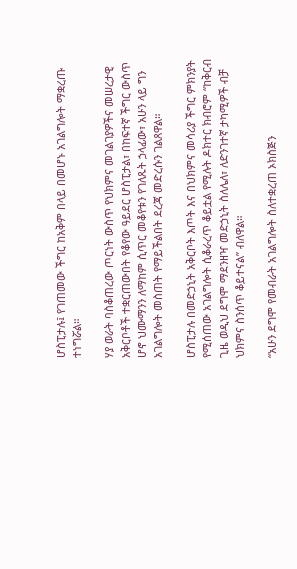ሆስፒታሉ፤ የገጠመው ችግር ከአቅም በላይ በመሆኑ አገልግሎት ማቋረጡ ተነግሯል።

ሃያ ወራት ባስቆጠረው ጦርነት ውስጥ የህክምና መገልገያዎችና መሠረታዊ አቅርቦቶች ተቋርጠውበት የቆየው ዓይደር ሆስፒታል፣ በከፍተኛ ችግር ውስጥ ሆኖ ህሙማንን ለማከም ሲጥር መቆየቱን የገለጹት ኃላፊው፣ አሁን ላይ ግን አገልግሎት መስጠት የማይችልበት ደረጃ መድረሱን ገልጸዋል።

ሆስፒታሉ በመድኃኒት አቅርቦት እጦት እና በህክምና መሳሪያ ችግር ምክንያት የሚሰጠው አገልግሎት ሲቆራረጥ ቆይቷል የሚሉት ዶክተር ክብሮም “ከቅርብ ጊዜ ወዲህ ደግሞ ማደንዘዣ መድኃኒት ስለሌለ፣ ለድንገተኛ ታካሚዎች ብቻ ህክምና ስንሰጥ ቆይተናል” ብለዋል።

“አሁን ደግሞ የመብራት አገልግሎት ስለተቋረጠ ኦክስጅን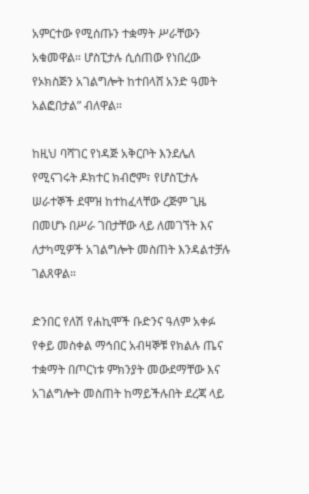አምርተው የሚሰጡን ተቋማት ሥራቸውን አቁመዋል። ሆስፒታሉ ሲሰጠው የነበረው የኦክስጅን አገልግሎት ከተበላሸ አንድ ዓመት አልፎበታል” ብለዋል።

ከዚህ ባሻገር የነዳጅ አቅርቦት እንደሌለ የሚናገሩት ዶክተር ክብሮም፣ የሆስፒታሉ ሠራተኞች ደሞዝ ከተከፈላቸው ረጅም ጊዜ በመሆኑ በሥራ ገበታቸው ላይ ለመገኘት እና ለታካሚዎች አገልግሎት መስጠት እንዳልተቻሉ ገልጸዋል።

ድንበር የለሽ የሐኪሞች ቡድንና ዓለም አቀፉ የቀይ መስቀል ማኅበር አብዛኞቹ የክልሉ ጤና ተቋማት በጦርነቱ ምክንያት መውደማቸው እና አገልግሎት መስጠት ከማይችሉበት ደረጃ ላይ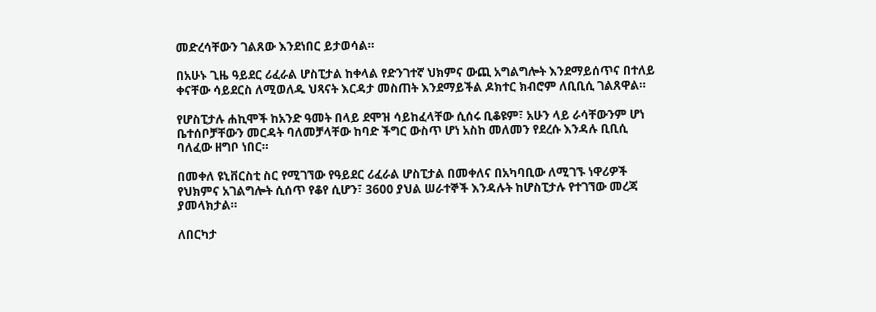መድረሳቸውን ገልጸው እንደነበር ይታወሳል።

በአሁኑ ጊዜ ዓይደር ሪፈራል ሆስፒታል ከቀላል የድንገተኛ ህክምና ውጪ አግልግሎት እንደማይሰጥና በተለይ ቀናቸው ሳይደርስ ለሚወለዱ ህጻናት እርዳታ መስጠት እንደማይችል ዶክተር ክብሮም ለቢቢሲ ገልጸዋል።

የሆስፒታሉ ሐኪሞች ከአንድ ዓመት በላይ ደሞዝ ሳይከፈላቸው ሲሰሩ ቢቆዩም፣ አሁን ላይ ራሳቸውንም ሆነ ቤተሰቦቻቸውን መርዳት ባለመቻላቸው ከባድ ችግር ውስጥ ሆነ አስከ መለመን የደረሱ እንዳሉ ቢቢሲ ባለፈው ዘግቦ ነበር።

በመቀለ ዩኒቨርስቲ ስር የሚገኘው የዓይደር ሪፈራል ሆስፒታል በመቀለና በአካባቢው ለሚገኙ ነዋሪዎች የህክምና አገልግሎት ሲሰጥ የቆየ ሲሆን፣ 3600 ያህል ሠራተኞች እንዳሉት ከሆስፒታሉ የተገኘው መረጃ ያመላክታል።

ለበርካታ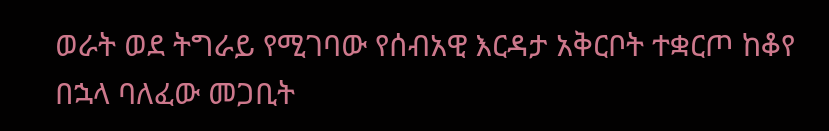ወራት ወደ ትግራይ የሚገባው የሰብአዊ እርዳታ አቅርቦት ተቋርጦ ከቆየ በኋላ ባለፈው መጋቢት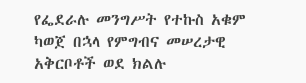የፌደራሉ መንግሥት የተኩስ አቁም ካወጀ በኋላ የምግብና መሠረታዊ አቅርቦቶች ወደ ክልሉ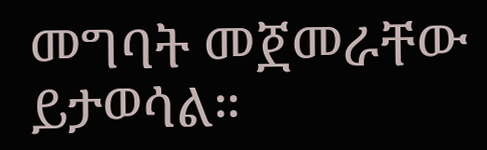መግባት መጀመራቸው ይታወሳል።